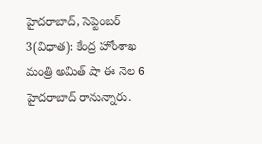హైదరాబాద్, సెప్టెంబర్ 3(విధాత): కేంద్ర హోంశాఖ మంత్రి అమిత్ షా ఈ నెల 6 హైదరాబాద్ రానున్నారు.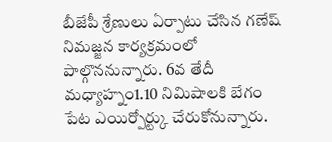బీజేపీ శ్రేణులు ఏర్పాటు చేసిన గణేష్ నిమజ్జన కార్యక్రమంలో పాల్గొననున్నారు. 6వ తేదీ మధ్యాహ్నం1.10 నిమిషాలకి బేగం పేట ఎయిర్పోర్ట్కు చేరుకోనున్నారు.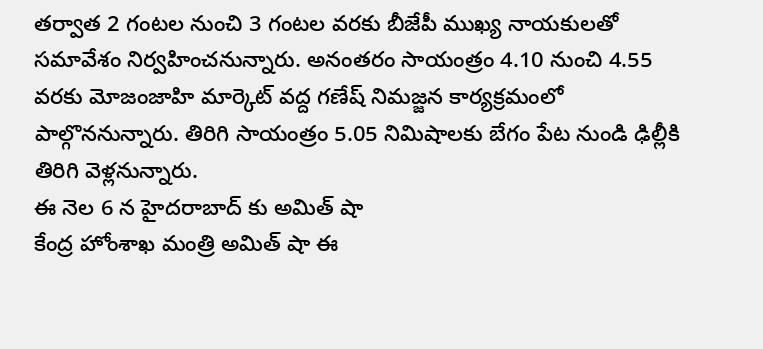తర్వాత 2 గంటల నుంచి 3 గంటల వరకు బీజేపీ ముఖ్య నాయకులతో సమావేశం నిర్వహించనున్నారు. అనంతరం సాయంత్రం 4.10 నుంచి 4.55 వరకు మోజంజాహి మార్కెట్ వద్ద గణేష్ నిమజ్జన కార్యక్రమంలో పాల్గొననున్నారు. తిరిగి సాయంత్రం 5.05 నిమిషాలకు బేగం పేట నుండి ఢిల్లీకి తిరిగి వెళ్లనున్నారు.
ఈ నెల 6 న హైదరాబాద్ కు అమిత్ షా
కేంద్ర హోంశాఖ మంత్రి అమిత్ షా ఈ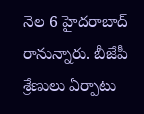నెల 6 హైదరాబాద్ రానున్నారు. బీజేపీ శ్రేణులు ఏర్పాటు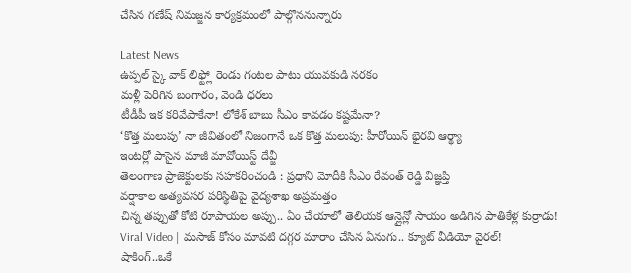చేసిన గణేష్ నిమజ్జన కార్యక్రమంలో పాల్గొననున్నారు

Latest News
ఉప్పల్ స్కై వాక్ లిఫ్ట్లో రెండు గంటల పాటు యువకుడి నరకం
మళ్లీ పెరిగిన బంగారం, వెండి ధరలు
టీడీపీ ఇక కరివేపాకేనా! లోకేశ్ బాబు సీఎం కావడం కష్టమేనా?
‘కొత్త మలుపు’ నా జీవితంలో నిజంగానే ఒక కొత్త మలుపు: హీరోయిన్ భైరవి ఆర్థ్యా
ఇంటర్లో పాసైన మాజీ మావోయిస్ట్ దేవ్జీ
తెలంగాణ ప్రాజెక్టులకు సహకరించండి : ప్రధాని మోదీకి సీఎం రేవంత్ రెడ్డి విజ్ఞప్తి
వర్షాకాల అత్యవసర పరిస్థితిపై వైద్యశాఖ అప్రమత్తం
చిన్న తప్పుతో కోటి రూపాయల అప్పు.. ఏం చేయాలో తెలియక ఆన్లైన్లో సాయం అడిగిన పాతికేళ్ల కుర్రాడు!
Viral Video | మసాజ్ కోసం మావటి దగ్గర మారాం చేసిన ఏనుగు.. క్యూట్ వీడియో వైరల్!
షాకింగ్..ఒకే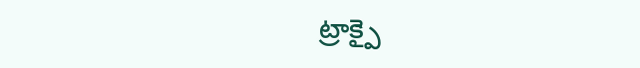ట్రాక్పై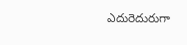ఎదురెదురుగా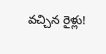వచ్చిన రైళ్లు!